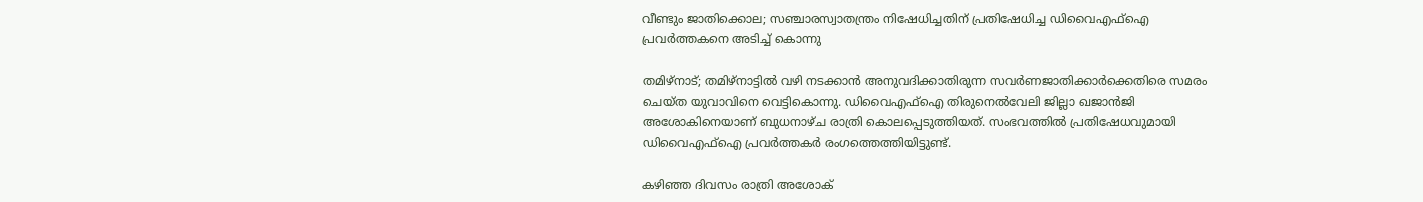വീണ്ടും ജാതിക്കൊല; സഞ്ചാരസ്വാതന്ത്രം നിഷേധിച്ചതിന് പ്രതിഷേധിച്ച ഡിവൈഎഫ്‌ഐ പ്രവര്‍ത്തകനെ അടിച്ച്‌ കൊന്നു

തമിഴ്‌നാട്; തമിഴ്നാട്ടില്‍ വഴി നടക്കാന്‍ അനുവദിക്കാതിരുന്ന സവര്‍ണജാതിക്കാര്‍ക്കെതിരെ സമരം ചെയ്ത യുവാവിനെ വെട്ടികൊന്നു. ഡിവൈഎഫ്‌ഐ തിരുനെല്‍വേലി ജില്ലാ ഖജാന്‍ജി അശോകിനെയാണ് ബുധനാഴ്ച രാത്രി കൊലപ്പെടുത്തിയത്. സംഭവത്തില്‍ പ്രതിഷേധവുമായി ഡിവൈഎഫ്‌ഐ പ്രവര്‍ത്തകര്‍ രംഗത്തെത്തിയിട്ടുണ്ട്.

കഴിഞ്ഞ ദിവസം രാത്രി അശോക്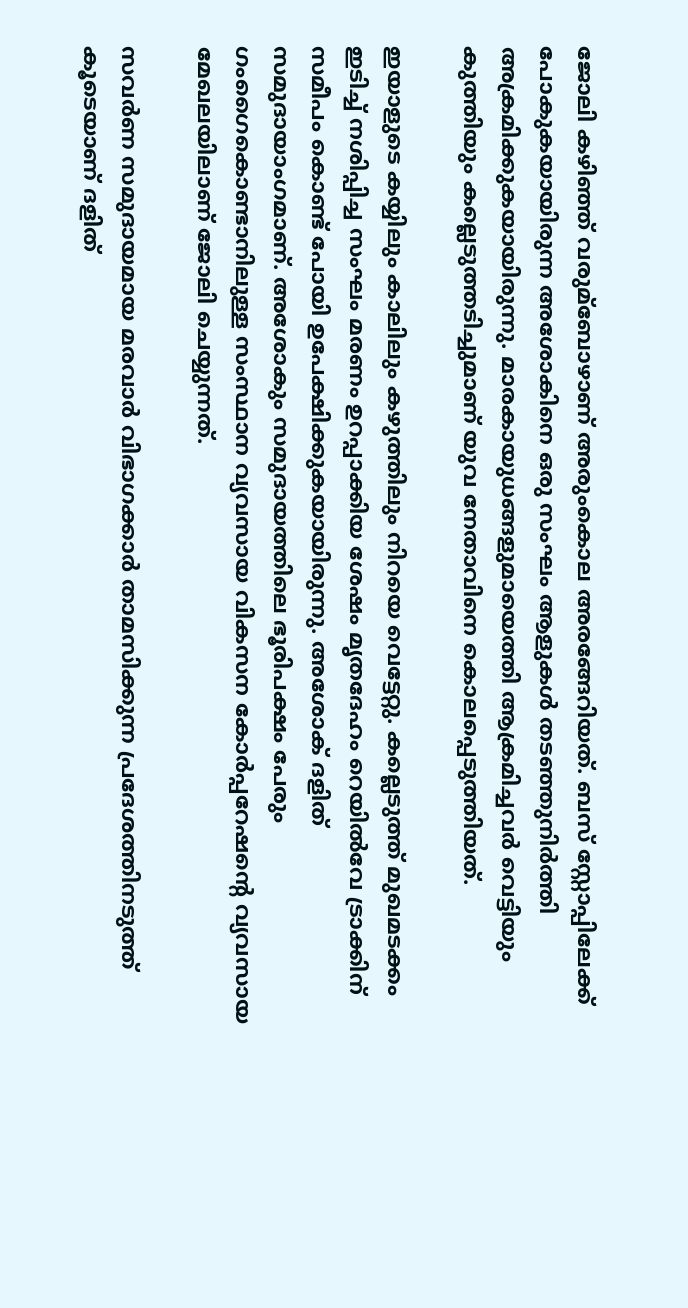ജോലി കഴിഞ്ഞ് വരുമ്ബോഴാണ് അരുംകൊല അരങ്ങേറിയത്. ബസ് സ്റ്റോപ്പിലേക്ക് പോകുകയായിരുന്ന അശോകിനെ ഒരു സംഘം ആളുകള്‍ തടഞ്ഞുനിര്‍ത്തി അക്രമിക്കുകയായിരുന്നു. മാരകായുധങ്ങളുമായെത്തി ആക്രമിച്ചവര്‍ വെട്ടിയും കുത്തിയും കല്ലെടുത്തടിച്ചുമാണ് യുവ നേതാവിനെ കൊലപ്പെടുത്തിയത്.

ഇയാളുടെ കയ്യിലും കാലിലും കഴുത്തിലും നിറയെ വെട്ടേറ്റു. കല്ലെടുത്ത് മുഖമടക്കം ഇടിച്ച്‌ നശിപ്പിച്ച സംഘം മരണം ഉറപ്പാക്കിയ ശേഷം മൃതദേഹം റെയില്‍വേ ട്രാക്കിന് സമീപം കൊണ്ട് പോയി ഉപേക്ഷിക്കുകയായിരുന്നു. അശോക് ദളിത് സമുദായാംഗമാണ്. അശോകും സമുദായത്തിലെ ഭൂരിപക്ഷം പേരും ഗംഗൈകൊണ്ടാനിലുള്ള സംസ്ഥാന വ്യവസായ വികസന കോര്‍പ്പറേഷന്റെ വ്യവസായ മേഖലയിലാണ് ജോലി ചെയ്യുന്നത്.

സവര്‍ണ സമുദായമായ മരവാര്‍ വിഭാഗക്കാര്‍ താമസിക്കുന്ന പ്രദേശത്തിനടുത്ത് കൂടെയാണ് ദളിത്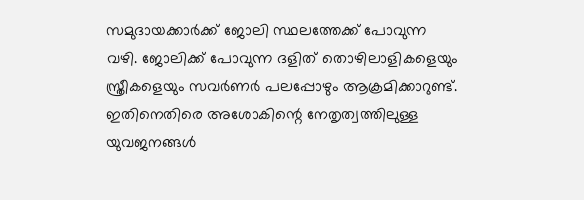സമുദായക്കാര്‍ക്ക് ജോലി സ്ഥലത്തേക്ക് പോവുന്ന വഴി. ജോലിക്ക് പോവുന്ന ദളിത് തൊഴിലാളികളെയും സ്ത്രീകളെയും സവര്‍ണര്‍ പലപ്പോഴും ആക്രമിക്കാറുണ്ട്. ഇതിനെതിരെ അശോകിന്റെ നേതൃത്വത്തിലുള്ള യുവജനങ്ങള്‍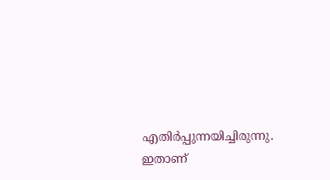എതിര്‍പ്പുന്നയിച്ചിരുന്നു. ഇതാണ്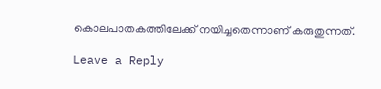കൊലപാതകത്തിലേക്ക് നയിച്ചതെന്നാണ് കരുതുന്നത്.

Leave a Reply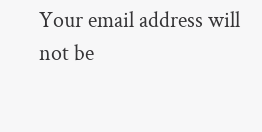Your email address will not be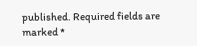published. Required fields are marked *